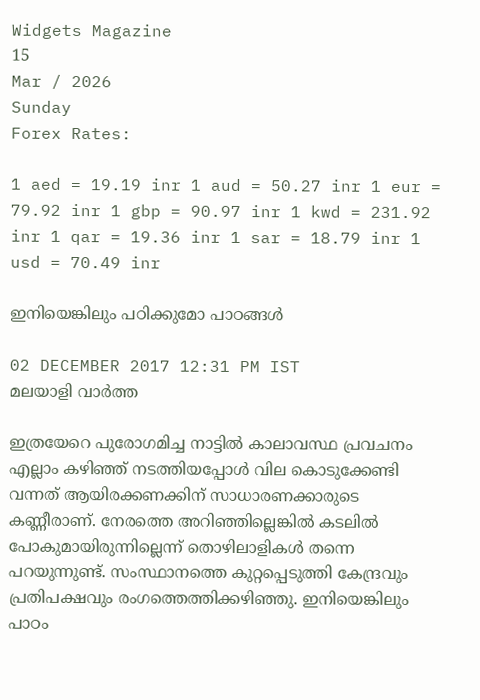Widgets Magazine
15
Mar / 2026
Sunday
Forex Rates:

1 aed = 19.19 inr 1 aud = 50.27 inr 1 eur = 79.92 inr 1 gbp = 90.97 inr 1 kwd = 231.92 inr 1 qar = 19.36 inr 1 sar = 18.79 inr 1 usd = 70.49 inr

ഇനിയെങ്കിലും പഠിക്കുമോ പാഠങ്ങള്‍

02 DECEMBER 2017 12:31 PM IST
മലയാളി വാര്‍ത്ത

ഇത്രയേറെ പുരോഗമിച്ച നാട്ടില്‍ കാലാവസ്ഥ പ്രവചനം എല്ലാം കഴിഞ്ഞ് നടത്തിയപ്പോള്‍ വില കൊടുക്കേണ്ടി വന്നത് ആയിരക്കണക്കിന് സാധാരണക്കാരുടെ കണ്ണീരാണ്. നേരത്തെ അറിഞ്ഞില്ലെങ്കില്‍ കടലില്‍ പോകുമായിരുന്നില്ലെന്ന് തൊഴിലാളികള്‍ തന്നെ പറയുന്നുണ്ട്. സംസ്ഥാനത്തെ കുറ്റപ്പെടുത്തി കേന്ദ്രവും പ്രതിപക്ഷവും രംഗത്തെത്തിക്കഴിഞ്ഞു. ഇനിയെങ്കിലും പാഠം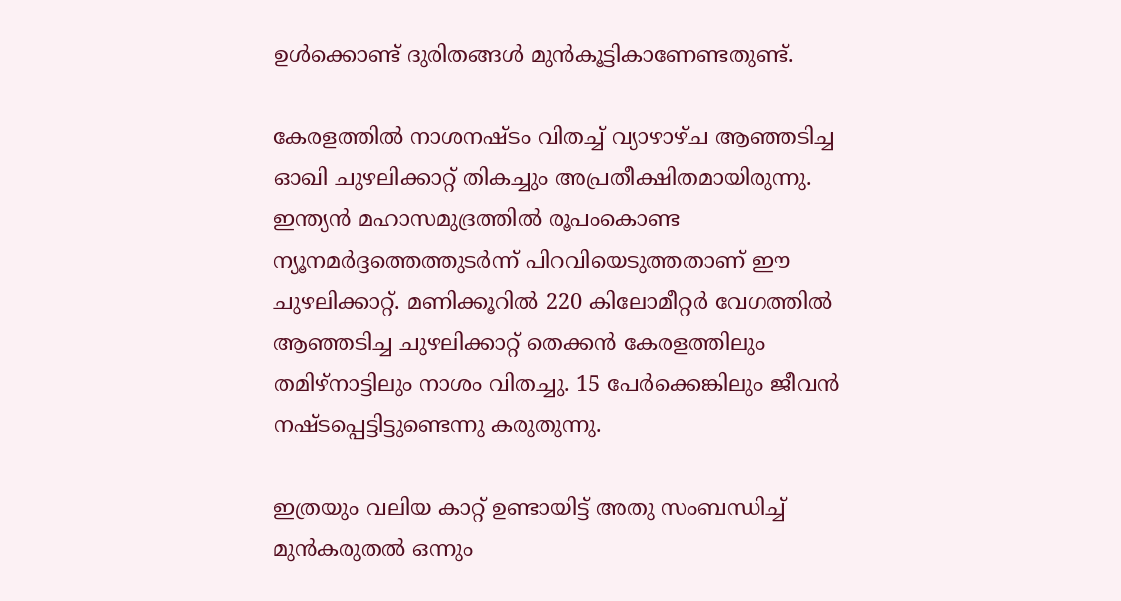ഉള്‍ക്കൊണ്ട് ദുരിതങ്ങള്‍ മുന്‍കൂട്ടികാണേണ്ടതുണ്ട്.

കേരളത്തില്‍ നാശനഷ്ടം വിതച്ച് വ്യാഴാഴ്ച ആഞ്ഞടിച്ച ഓഖി ചുഴലിക്കാറ്റ് തികച്ചും അപ്രതീക്ഷിതമായിരുന്നു. ഇന്ത്യന്‍ മഹാസമുദ്രത്തില്‍ രൂപംകൊണ്ട ന്യൂനമര്‍ദ്ദത്തെത്തുടര്‍ന്ന് പിറവിയെടുത്തതാണ് ഈ ചുഴലിക്കാറ്റ്. മണിക്കൂറില്‍ 220 കിലോമീറ്റര്‍ വേഗത്തില്‍ ആഞ്ഞടിച്ച ചുഴലിക്കാറ്റ് തെക്കന്‍ കേരളത്തിലും തമിഴ്‌നാട്ടിലും നാശം വിതച്ചു. 15 പേര്‍ക്കെങ്കിലും ജീവന്‍ നഷ്ടപ്പെട്ടിട്ടുണ്ടെന്നു കരുതുന്നു.

ഇത്രയും വലിയ കാറ്റ് ഉണ്ടായിട്ട് അതു സംബന്ധിച്ച് മുന്‍കരുതല്‍ ഒന്നും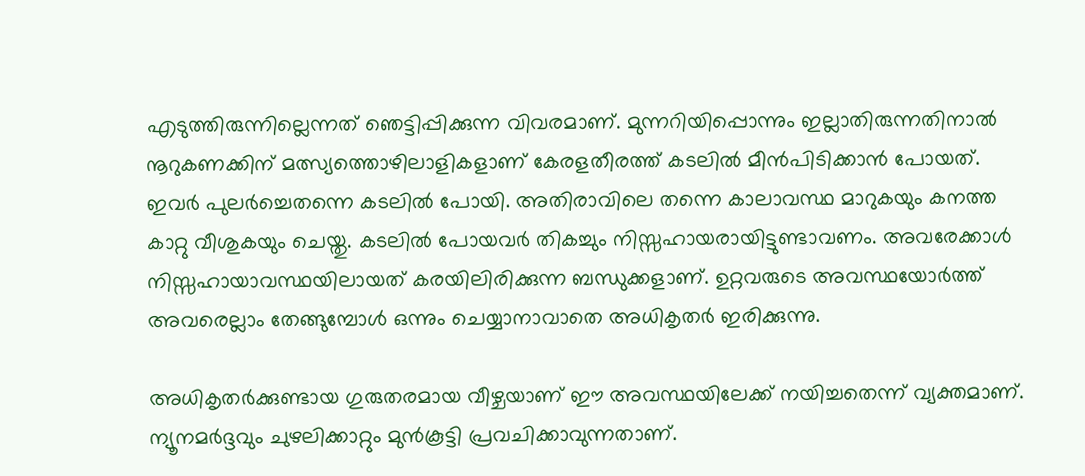എടുത്തിരുന്നില്ലെന്നത് ഞെട്ടിപ്പിക്കുന്ന വിവരമാണ്. മുന്നറിയിപ്പൊന്നും ഇല്ലാതിരുന്നതിനാല്‍ നൂറുകണക്കിന് മത്സ്യത്തൊഴിലാളികളാണ് കേരളതീരത്ത് കടലില്‍ മീന്‍പിടിക്കാന്‍ പോയത്. ഇവര്‍ പുലര്‍ച്ചെതന്നെ കടലില്‍ പോയി. അതിരാവിലെ തന്നെ കാലാവസ്ഥ മാറുകയും കനത്ത കാറ്റു വീശുകയും ചെയ്തു. കടലില്‍ പോയവര്‍ തികച്ചും നിസ്സഹായരായിട്ടുണ്ടാവണം. അവരേക്കാള്‍ നിസ്സഹായാവസ്ഥയിലായത് കരയിലിരിക്കുന്ന ബന്ധുക്കളാണ്. ഉറ്റവരുടെ അവസ്ഥയോര്‍ത്ത് അവരെല്ലാം തേങ്ങുമ്പോള്‍ ഒന്നും ചെയ്യാനാവാതെ അധികൃതര്‍ ഇരിക്കുന്നു.

അധികൃതര്‍ക്കുണ്ടായ ഗുരുതരമായ വീഴ്ചയാണ് ഈ അവസ്ഥയിലേക്ക് നയിച്ചതെന്ന് വ്യക്തമാണ്. ന്യൂനമര്‍ദ്ദവും ചുഴലിക്കാറ്റും മുന്‍കൂട്ടി പ്രവചിക്കാവുന്നതാണ്.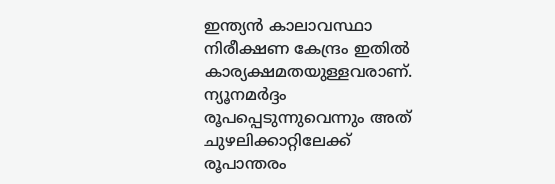ഇന്ത്യന്‍ കാലാവസ്ഥാ നിരീക്ഷണ കേന്ദ്രം ഇതില്‍ കാര്യക്ഷമതയുള്ളവരാണ്. ന്യൂനമര്‍ദ്ദം രൂപപ്പെടുന്നുവെന്നും അത് ചുഴലിക്കാറ്റിലേക്ക് രൂപാന്തരം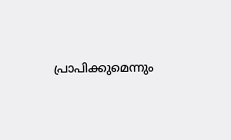പ്രാപിക്കുമെന്നും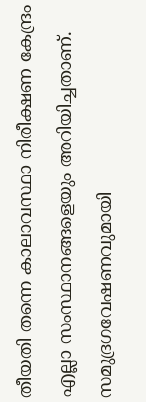തീയതി തന്നെ കാലാവസ്ഥാ നിരീക്ഷണ കേന്ദ്രം എല്ലാ സംസ്ഥാനങ്ങളെയും അറിയിച്ചതാണ്. സമുദ്രഗവേഷണവുമായി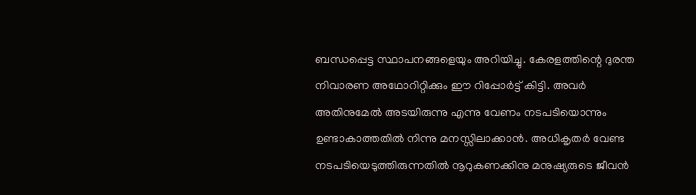ബന്ധപ്പെട്ട സ്ഥാപനങ്ങളെയും അറിയിച്ചു. കേരളത്തിന്റെ ദുരന്ത നിവാരണ അഥോറിറ്റിക്കും ഈ റിപ്പോര്‍ട്ട് കിട്ടി. അവര്‍ അതിനുമേല്‍ അടയിരുന്നു എന്നു വേണം നടപടിയൊന്നും ഉണ്ടാകാത്തതില്‍ നിന്നു മനസ്സിലാക്കാന്‍. അധികൃതര്‍ വേണ്ട നടപടിയെടുത്തിരുന്നതില്‍ നൂറുകണക്കിനു മനുഷ്യരുടെ ജീവന്‍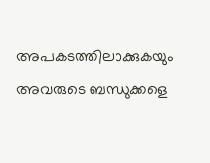അപകടത്തിലാക്കുകയും അവരുടെ ബന്ധുക്കളെ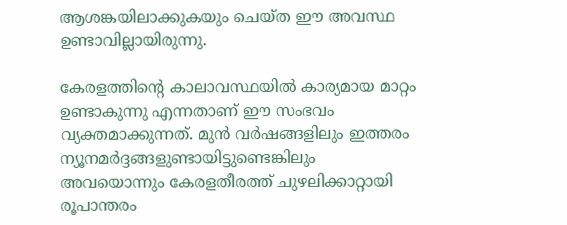ആശങ്കയിലാക്കുകയും ചെയ്ത ഈ അവസ്ഥ ഉണ്ടാവില്ലായിരുന്നു.

കേരളത്തിന്റെ കാലാവസ്ഥയില്‍ കാര്യമായ മാറ്റം ഉണ്ടാകുന്നു എന്നതാണ് ഈ സംഭവം വ്യക്തമാക്കുന്നത്. മുന്‍ വര്‍ഷങ്ങളിലും ഇത്തരം ന്യൂനമര്‍ദ്ദങ്ങളുണ്ടായിട്ടുണ്ടെങ്കിലും അവയൊന്നും കേരളതീരത്ത് ചുഴലിക്കാറ്റായി രൂപാന്തരം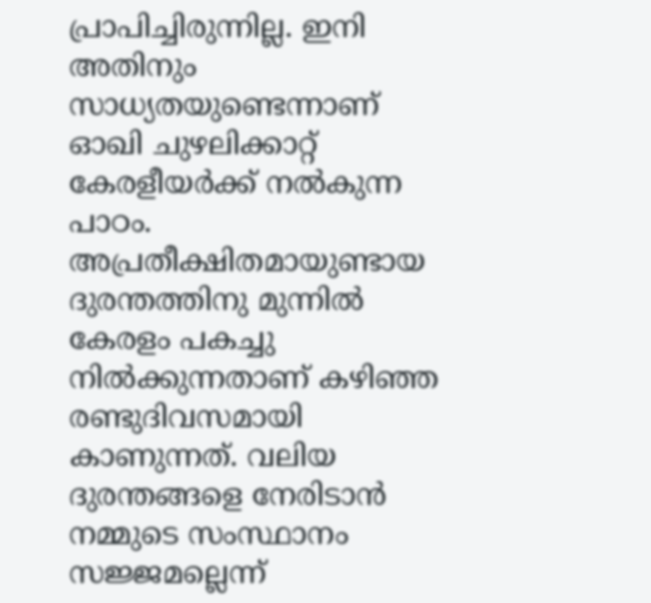പ്രാപിച്ചിരുന്നില്ല. ഇനി അതിനും സാധ്യതയുണ്ടെന്നാണ് ഓഖി ചുഴലിക്കാറ്റ് കേരളീയര്‍ക്ക് നല്‍കുന്ന പാഠം. അപ്രതീക്ഷിതമായുണ്ടായ ദുരന്തത്തിനു മുന്നില്‍ കേരളം പകച്ചു നില്‍ക്കുന്നതാണ് കഴിഞ്ഞ രണ്ടുദിവസമായി കാണുന്നത്. വലിയ ദുരന്തങ്ങളെ നേരിടാന്‍ നമ്മുടെ സംസ്ഥാനം സജ്ജമല്ലെന്ന്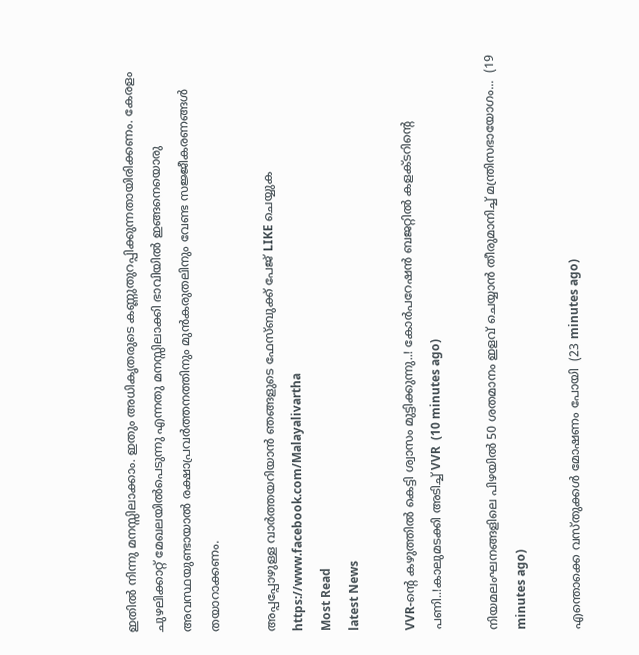ഇതില്‍ നിന്നു മനസ്സിലാക്കാം. ഇതും അധികൃതരുടെ കണ്ണുതുറപ്പിക്കുന്നതായിരിക്കണം. കേരളം ചുഴലിക്കാറ്റ് മേഖലയില്‍പെടുന്നു എന്നതു മനസ്സിലാക്കി ഭാവിയില്‍ ഇങ്ങനെയൊരു അവസ്ഥയുണ്ടായാല്‍ രക്ഷാപ്രവര്‍ത്തനത്തിനും മുന്‍കരുതലിനും വേണ്ട സജ്ജീകരണങ്ങള്‍ തയാറാക്കണം.

അപ്പപ്പോഴുള്ള വാര്‍ത്തയറിയാന്‍ ഞങ്ങളുടെ ഫേസ്‌ബുക്ക്‌ പേജ് LIKE ചെയ്യുക
https://www.facebook.com/Malayalivartha
Most Read
latest News

VVR-ന്റെ കഴുത്തിൽ കെട്ടി ശ്വാസം മുട്ടിക്കുന്നു..! കോർപറേഷൻ ബജറ്റിൽ കളക്ടറിന്റെ പണി..!കാലുമടക്കി അടിച്ച് VVR  (10 minutes ago)

നിയമലംഘനങ്ങളിലെ പിഴയിൽ 50 ശതമാനം ഇളവ് ചെയ്യാൻ തീരുമാനിച്ച് മന്ത്രിസഭായോഗം...  (19 minutes ago)

എന്തൊക്കെ വസ്തുക്കൾ മോഷണം പോയി  (23 minutes ago)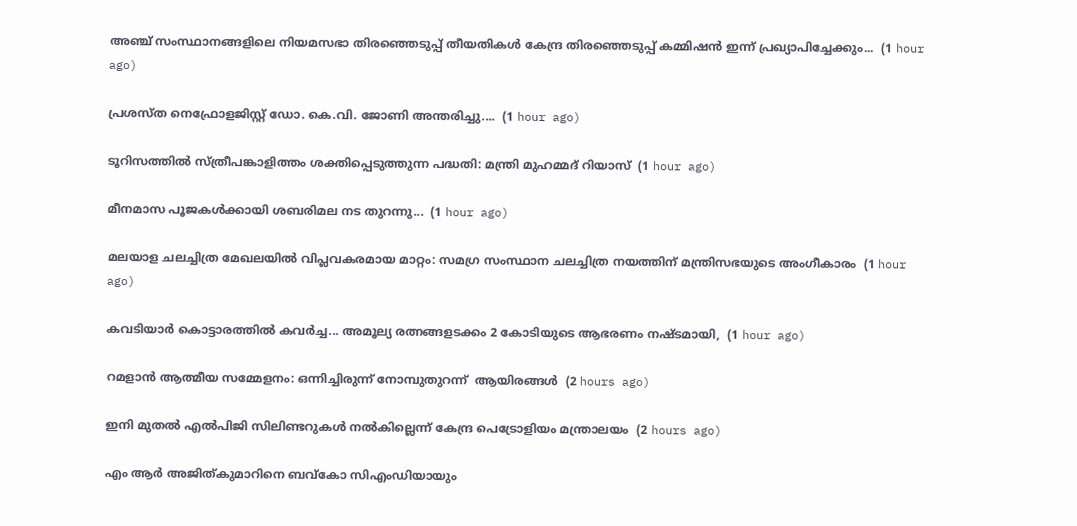അഞ്ച് സംസ്ഥാനങ്ങളിലെ നിയമസഭാ തിരഞ്ഞെടുപ്പ് തീയതികൾ കേന്ദ്ര തിരഞ്ഞെടുപ്പ് കമ്മിഷൻ ഇന്ന് പ്രഖ്യാപിച്ചേക്കും...  (1 hour ago)

പ്രശസ്ത നെഫ്രോളജിസ്റ്റ് ഡോ. കെ.വി. ജോണി അന്തരിച്ചു....  (1 hour ago)

ടൂറിസത്തില്‍ സ്ത്രീപങ്കാളിത്തം ശക്തിപ്പെടുത്തുന്ന പദ്ധതി: മന്ത്രി മുഹമ്മദ് റിയാസ്  (1 hour ago)

മീനമാസ പൂജകൾക്കായി ശബരിമല നട തുറന്നു...  (1 hour ago)

മലയാള ചലച്ചിത്ര മേഖലയിൽ വിപ്ലവകരമായ മാറ്റം: സമഗ്ര സംസ്ഥാന ചലച്ചിത്ര നയത്തിന് മന്ത്രിസഭയുടെ അംഗീകാരം  (1 hour ago)

കവടിയാർ കൊട്ടാരത്തിൽ കവർച്ച... അമൂല്യ രത്നങ്ങളടക്കം 2 കോടിയുടെ ആഭരണം നഷ്ടമായി,  (1 hour ago)

റമളാൻ ആത്മീയ സമ്മേളനം: ഒന്നിച്ചിരുന്ന് നോമ്പുതുറന്ന്  ആയിരങ്ങൾ  (2 hours ago)

ഇനി മുതൽ എൽപിജി സിലിണ്ടറുകൾ നൽകില്ലെന്ന് കേന്ദ്ര പെട്രോളിയം മന്ത്രാലയം  (2 hours ago)

എം ആര്‍ അജിത്കുമാറിനെ ബവ്‌കോ സിഎംഡിയായും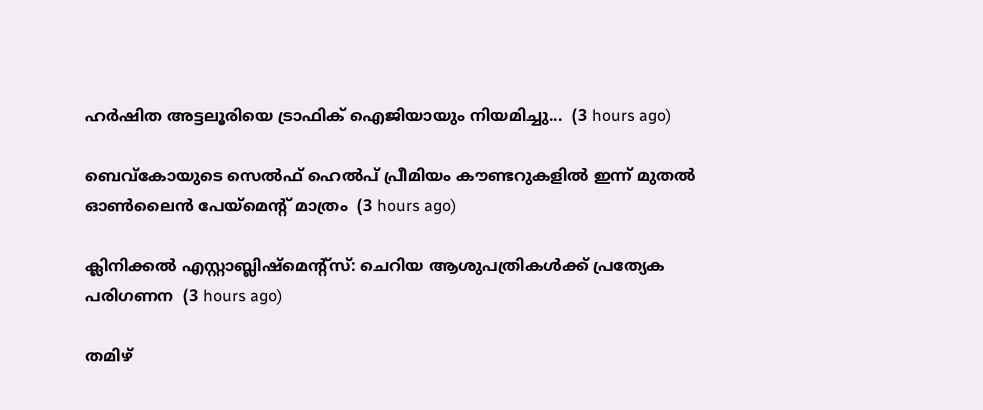ഹര്‍ഷിത അട്ടലൂരിയെ ട്രാഫിക് ഐജിയായും നിയമിച്ചു...  (3 hours ago)

ബെവ്‌കോയുടെ സെല്‍ഫ് ഹെല്‍പ് പ്രീമിയം കൗണ്ടറുകളില്‍ ഇന്ന് മുതല്‍ ഓണ്‍ലൈന്‍ പേയ്‌മെന്റ് മാത്രം  (3 hours ago)

ക്ലിനിക്കല്‍ എസ്റ്റാബ്ലിഷ്മെന്റ്‌സ്: ചെറിയ ആശുപത്രികള്‍ക്ക് പ്രത്യേക പരിഗണന  (3 hours ago)

തമിഴ്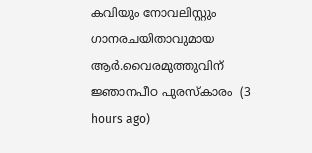കവിയും നോവലിസ്റ്റും ഗാനരചയിതാവുമായ ആർ.വൈരമുത്തുവിന് ജ്ഞാനപീഠ പുരസ്കാരം  (3 hours ago)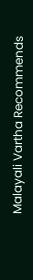Malayali Vartha Recommends